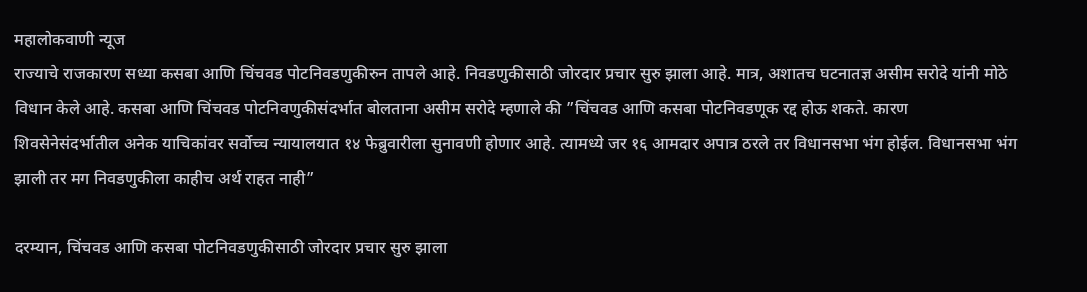महालोकवाणी न्यूज
राज्याचे राजकारण सध्या कसबा आणि चिंचवड पोटनिवडणुकीरुन तापले आहे. निवडणुकीसाठी जोरदार प्रचार सुरु झाला आहे. मात्र, अशातच घटनातज्ञ असीम सरोदे यांनी मोठे विधान केले आहे. कसबा आणि चिंचवड पोटनिवणुकीसंदर्भात बोलताना असीम सरोदे म्हणाले की ”चिंचवड आणि कसबा पोटनिवडणूक रद्द होऊ शकते. कारण शिवसेनेसंदर्भातील अनेक याचिकांवर सर्वोच्च न्यायालयात १४ फेब्रुवारीला सुनावणी होणार आहे. त्यामध्ये जर १६ आमदार अपात्र ठरले तर विधानसभा भंग होईल. विधानसभा भंग झाली तर मग निवडणुकीला काहीच अर्थ राहत नाही”

दरम्यान, चिंचवड आणि कसबा पोटनिवडणुकीसाठी जोरदार प्रचार सुरु झाला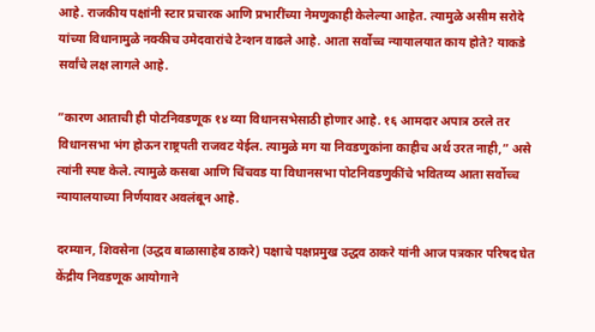आहे. राजकीय पक्षांनी स्टार प्रचारक आणि प्रभारींच्या नेमणुकाही केलेल्या आहेत. त्यामुळे असीम सरोदे यांच्या विधानामुळे नक्कीच उमेदवारांचे टेन्शन वाढले आहे. आता सर्वोच्च न्यायालयात काय होते? याकडे सर्वांचे लक्ष लागले आहे.

”कारण आताची ही पोटनिवडणूक १४ व्या विधानसभेसाठी होणार आहे. १६ आमदार अपात्र ठरले तर विधानसभा भंग होऊन राष्ट्रपती राजवट येईल. त्यामुळे मग या निवडणुकांना काहीच अर्थ उरत नाही,” असे त्यांनी स्पष्ट केले. त्यामुळे कसबा आणि चिंचवड या विधानसभा पोटनिवडणुकींचे भवितव्य आता सर्वोच्च न्यायालयाच्या निर्णयावर अवलंबून आहे.

दरम्यान, शिवसेना (उद्धव बाळासाहेब ठाकरे) पक्षाचे पक्षप्रमुख उद्धव ठाकरे यांनी आज पत्रकार परिषद घेत केंद्रीय निवडणूक आयोगाने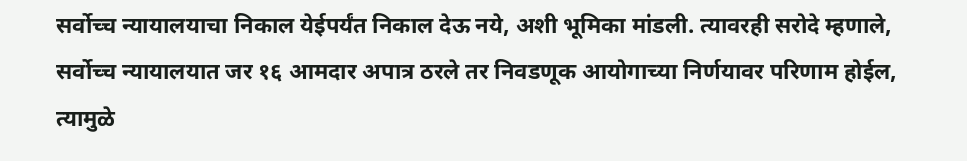सर्वोच्च न्यायालयाचा निकाल येईपर्यंत निकाल देऊ नये, अशी भूमिका मांडली. त्यावरही सरोदे म्हणाले, सर्वोच्च न्यायालयात जर १६ आमदार अपात्र ठरले तर निवडणूक आयोगाच्या निर्णयावर परिणाम होईल, त्यामुळे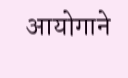आयोगाने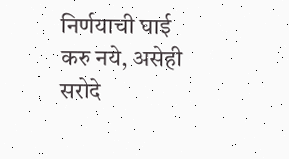निर्णयाची घाई करु नये, असेही सरोदे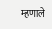म्हणाले